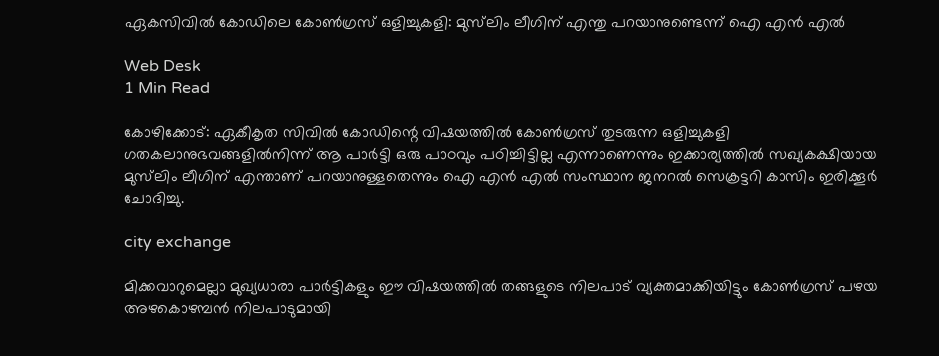ഏകസിവില്‍ കോഡിലെ കോണ്‍ഗ്രസ് ഒളിച്ചുകളി: മുസ്‌ലിം ലീഗിന് എന്തു പറയാനുണ്ടെന്ന് ഐ എന്‍ എല്‍

Web Desk
1 Min Read

കോഴിക്കോട്: ഏകീകൃത സിവില്‍ കോഡിന്റെ വിഷയത്തില്‍ കോണ്‍ഗ്രസ് തുടരുന്ന ഒളിച്ചുകളി ഗതകലാനുഭവങ്ങളില്‍നിന്ന് ആ പാര്‍ട്ടി ഒരു പാഠവും പഠിച്ചിട്ടില്ല എന്നാണെന്നും ഇക്കാര്യത്തില്‍ സഖ്യകക്ഷിയായ മുസ്‌ലിം ലീഗിന് എന്താണ് പറയാനുള്ളതെന്നും ഐ എന്‍ എല്‍ സംസ്ഥാന ജനറല്‍ സെക്രട്ടറി കാസിം ഇരിക്കൂര്‍ ചോദിച്ചു.

city exchange

മിക്കവാറുമെല്ലാ മുഖ്യധാരാ പാര്‍ട്ടികളും ഈ വിഷയത്തില്‍ തങ്ങളുടെ നിലപാട് വ്യക്തമാക്കിയിട്ടും കോണ്‍ഗ്രസ് പഴയ അഴകൊഴമ്പന്‍ നിലപാടുമായി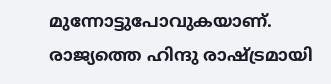മുന്നോട്ടുപോവുകയാണ്. രാജ്യത്തെ ഹിന്ദു രാഷ്ട്രമായി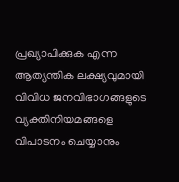പ്രഖ്യാപിക്കുക എന്ന ആത്യന്തിക ലക്ഷ്യവുമായി വിവിധ ജനവിഭാഗങ്ങളുടെ വ്യക്തിനിയമങ്ങളെ വിപാടനം ചെയ്യാനും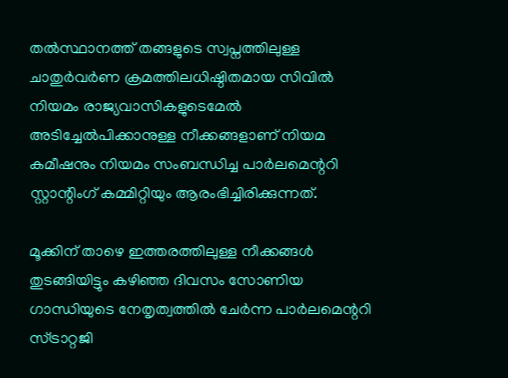തല്‍സ്ഥാനത്ത് തങ്ങളുടെ സ്വപ്നത്തിലുള്ള ചാതുര്‍വര്‍ണ ക്രമത്തിലധിഷ്ഠിതമായ സിവില്‍ നിയമം രാജ്യവാസികളുടെമേല്‍ അടിച്ചേല്‍പിക്കാനുള്ള നീക്കങ്ങളാണ് നിയമ കമീഷനും നിയമം സംബന്ധിച്ച പാര്‍ലമെന്ററി സ്റ്റാന്റിംഗ് കമ്മിറ്റിയും ആരംഭിച്ചിരിക്കുന്നത്.

മൂക്കിന് താഴെ ഇത്തരത്തിലുള്ള നീക്കങ്ങള്‍ തുടങ്ങിയിട്ടും കഴിഞ്ഞ ദിവസം സോണിയ ഗാന്ധിയുടെ നേതൃത്വത്തില്‍ ചേര്‍ന്ന പാര്‍ലമെന്ററി സ്ട്രാറ്റജി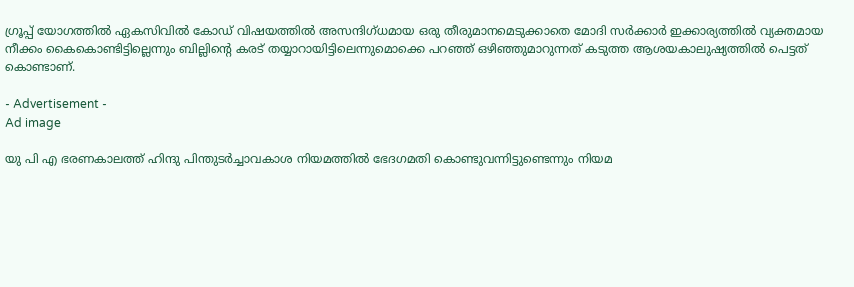ഗ്രൂപ്പ് യോഗത്തില്‍ ഏകസിവില്‍ കോഡ് വിഷയത്തില്‍ അസന്ദിഗ്ധമായ ഒരു തീരുമാനമെടുക്കാതെ മോദി സര്‍ക്കാര്‍ ഇക്കാര്യത്തില്‍ വ്യക്തമായ നീക്കം കൈകൊണ്ടിട്ടില്ലെന്നും ബില്ലിന്റെ കരട് തയ്യാറായിട്ടിലെന്നുമൊക്കെ പറഞ്ഞ് ഒഴിഞ്ഞുമാറുന്നത് കടുത്ത ആശയകാലുഷ്യത്തില്‍ പെട്ടത് കൊണ്ടാണ്.

- Advertisement -
Ad image

യു പി എ ഭരണകാലത്ത് ഹിന്ദു പിന്തുടര്‍ച്ചാവകാശ നിയമത്തില്‍ ഭേദഗമതി കൊണ്ടുവന്നിട്ടുണ്ടെന്നും നിയമ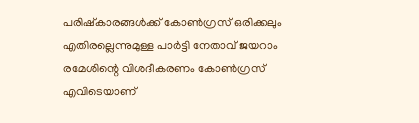പരിഷ്‌കാരങ്ങള്‍ക്ക് കോണ്‍ഗ്രസ് ഒരിക്കലും എതിരല്ലെന്നുമുള്ള പാര്‍ട്ടി നേതാവ് ജയറാം രമേശിന്റെ വിശദീകരണം കോണ്‍ഗ്രസ് എവിടെയാണ്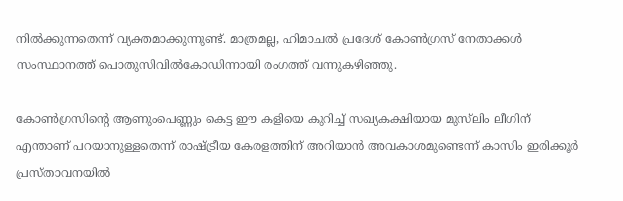നില്‍ക്കുന്നതെന്ന് വ്യക്തമാക്കുന്നുണ്ട്. മാത്രമല്ല, ഹിമാചല്‍ പ്രദേശ് കോണ്‍ഗ്രസ് നേതാക്കള്‍ സംസ്ഥാനത്ത് പൊതുസിവില്‍കോഡിന്നായി രംഗത്ത് വന്നുകഴിഞ്ഞു.

കോണ്‍ഗ്രസിന്റെ ആണുംപെണ്ണും കെട്ട ഈ കളിയെ കുറിച്ച് സഖ്യകക്ഷിയായ മുസ്‌ലിം ലീഗിന് എന്താണ് പറയാനുള്ളതെന്ന് രാഷ്ട്രീയ കേരളത്തിന് അറിയാന്‍ അവകാശമുണ്ടെന്ന് കാസിം ഇരിക്കൂര്‍ പ്രസ്താവനയില്‍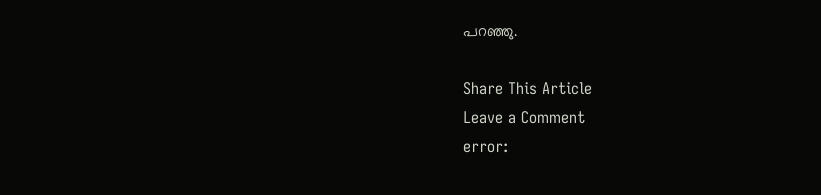പറഞ്ഞു.

Share This Article
Leave a Comment
error: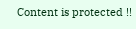Content is protected !!